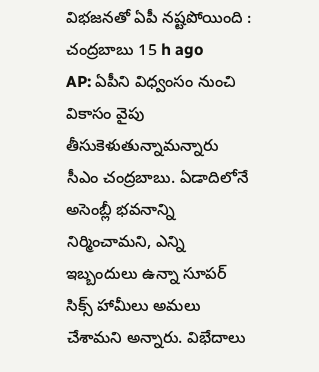విభజనతో ఏపీ నష్టపోయింది : చంద్రబాబు 15 h ago
AP: ఏపీని విధ్వంసం నుంచి వికాసం వైపు తీసుకెళుతున్నామన్నారు సీఎం చంద్రబాబు. ఏడాదిలోనే అసెంబ్లీ భవనాన్ని నిర్మించామని, ఎన్ని ఇబ్బందులు ఉన్నా సూపర్ సిక్స్ హామీలు అమలు చేశామని అన్నారు. విభేదాలు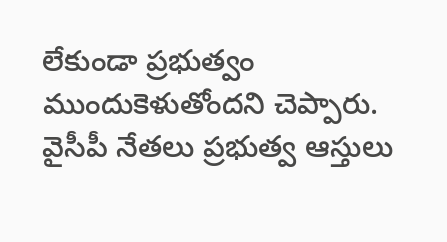లేకుండా ప్రభుత్వం ముందుకెళుతోందని చెప్పారు. వైసీపీ నేతలు ప్రభుత్వ ఆస్తులు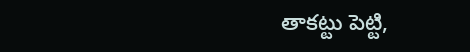తాకట్టు పెట్టి,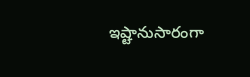ఇష్టానుసారంగా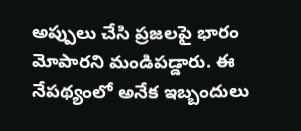అప్పులు చేసి ప్రజలపై భారం మోపారని మండిపడ్డారు. ఈ నేపథ్యంలో అనేక ఇబ్బందులు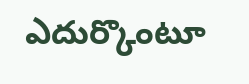ఎదుర్కొంటూ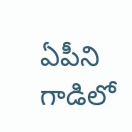ఏపీని గాడిలో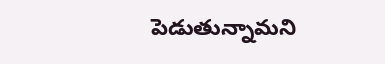పెడుతున్నామని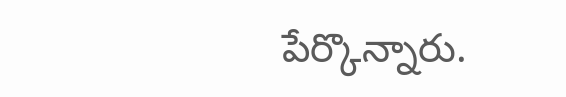పేర్కొన్నారు.